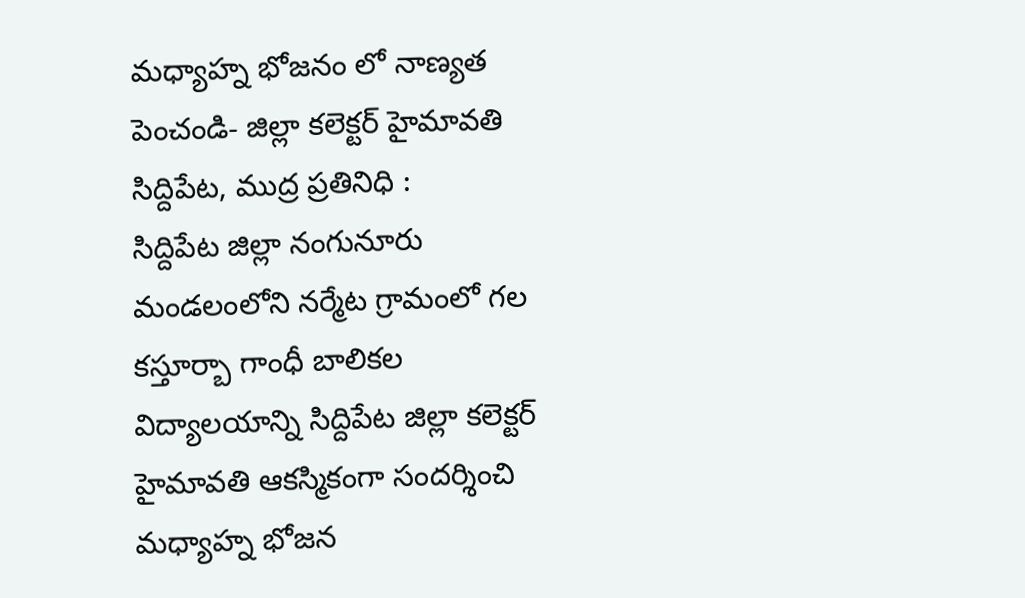మధ్యాహ్న భోజనం లో నాణ్యత పెంచండి- జిల్లా కలెక్టర్ హైమావతి
సిద్దిపేట, ముద్ర ప్రతినిధి :
సిద్దిపేట జిల్లా నంగునూరు మండలంలోని నర్మేట గ్రామంలో గల కస్తూర్బా గాంధీ బాలికల విద్యాలయాన్ని సిద్దిపేట జిల్లా కలెక్టర్ హైమావతి ఆకస్మికంగా సందర్శించి మధ్యాహ్న భోజన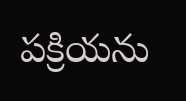పక్రియను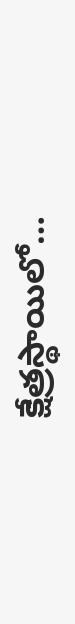క్షేత్రస్థాయిలో…